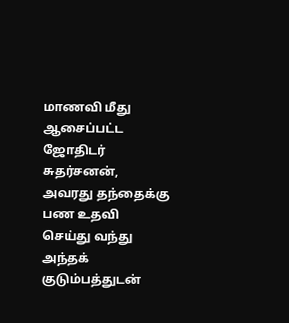மாணவி மீது ஆசைப்பட்ட ஜோதிடர் சுதர்சனன், அவரது தந்தைக்கு பண உதவி செய்து வந்து அந்தக் குடும்பத்துடன்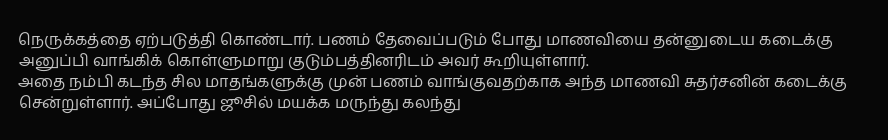நெருக்கத்தை ஏற்படுத்தி கொண்டார். பணம் தேவைப்படும் போது மாணவியை தன்னுடைய கடைக்கு அனுப்பி வாங்கிக் கொள்ளுமாறு குடும்பத்தினரிடம் அவர் கூறியுள்ளார்.
அதை நம்பி கடந்த சில மாதங்களுக்கு முன் பணம் வாங்குவதற்காக அந்த மாணவி சுதர்சனின் கடைக்கு சென்றுள்ளார். அப்போது ஜூசில் மயக்க மருந்து கலந்து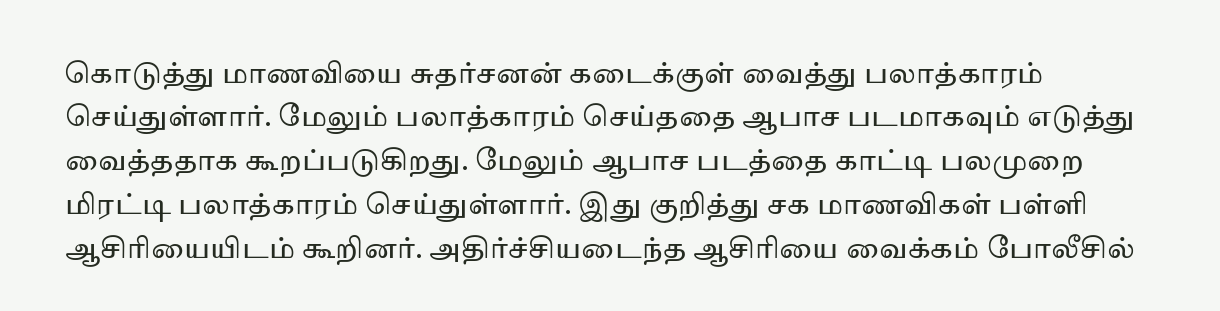கொடுத்து மாணவியை சுதர்சனன் கடைக்குள் வைத்து பலாத்காரம் செய்துள்ளார். மேலும் பலாத்காரம் செய்ததை ஆபாச படமாகவும் எடுத்து வைத்ததாக கூறப்படுகிறது. மேலும் ஆபாச படத்தை காட்டி பலமுறை மிரட்டி பலாத்காரம் செய்துள்ளார். இது குறித்து சக மாணவிகள் பள்ளி ஆசிரியையிடம் கூறினர். அதிர்ச்சியடைந்த ஆசிரியை வைக்கம் போலீசில்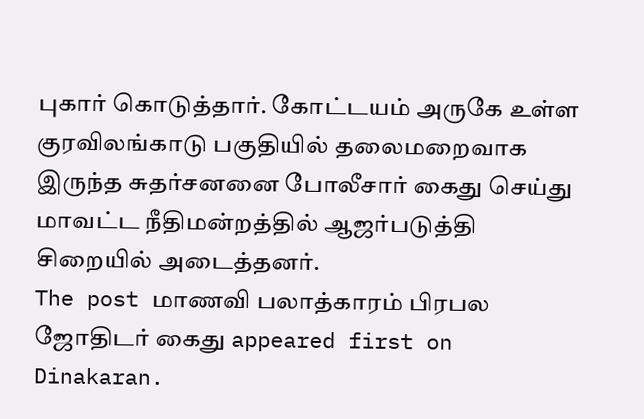புகார் கொடுத்தார். கோட்டயம் அருகே உள்ள குரவிலங்காடு பகுதியில் தலைமறைவாக இருந்த சுதர்சனனை போலீசார் கைது செய்து மாவட்ட நீதிமன்றத்தில் ஆஜர்படுத்தி சிறையில் அடைத்தனர்.
The post மாணவி பலாத்காரம் பிரபல ஜோதிடர் கைது appeared first on Dinakaran.